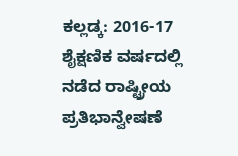ಕಲ್ಲಡ್ಕ: 2016-17 ಶೈಕ್ಷಣಿಕ ವರ್ಷದಲ್ಲಿ ನಡೆದ ರಾಷ್ಟ್ರೀಯ ಪ್ರತಿಭಾನ್ವೇಷಣೆ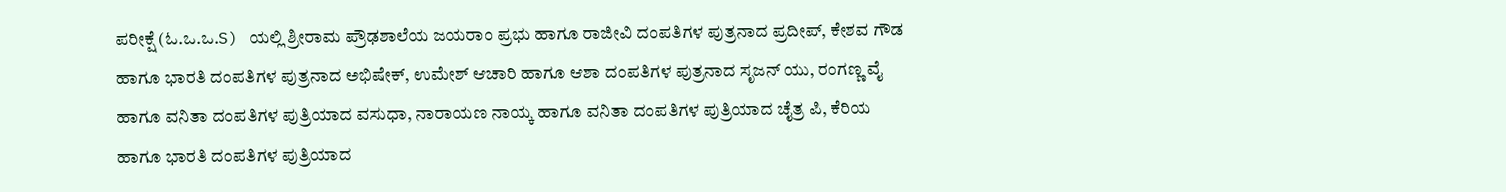ಪರೀಕ್ಷೆ (ಓ.ಒ.ಒ.S) ಯಲ್ಲಿ ಶ್ರೀರಾಮ ಪ್ರೌಢಶಾಲೆಯ ಜಯರಾಂ ಪ್ರಭು ಹಾಗೂ ರಾಜೀವಿ ದಂಪತಿಗಳ ಪುತ್ರನಾದ ಪ್ರದೀಪ್, ಕೇಶವ ಗೌಡ ಹಾಗೂ ಭಾರತಿ ದಂಪತಿಗಳ ಪುತ್ರನಾದ ಅಭಿಷೇಕ್, ಉಮೇಶ್ ಆಚಾರಿ ಹಾಗೂ ಆಶಾ ದಂಪತಿಗಳ ಪುತ್ರನಾದ ಸೃಜನ್ ಯು, ರಂಗಣ್ಣ ವೈ ಹಾಗೂ ವನಿತಾ ದಂಪತಿಗಳ ಪುತ್ರಿಯಾದ ವಸುಧಾ, ನಾರಾಯಣ ನಾಯ್ಕ ಹಾಗೂ ವನಿತಾ ದಂಪತಿಗಳ ಪುತ್ರಿಯಾದ ಚೈತ್ರ ಪಿ, ಕೆರಿಯ ಹಾಗೂ ಭಾರತಿ ದಂಪತಿಗಳ ಪುತ್ರಿಯಾದ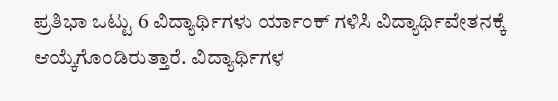ಪ್ರತಿಭಾ ಒಟ್ಟು 6 ವಿದ್ಯಾರ್ಥಿಗಳು ರ್ಯಾಂಕ್ ಗಳಿಸಿ ವಿದ್ಯಾರ್ಥಿವೇತನಕ್ಕೆ ಆಯ್ಕೆಗೊಂಡಿರುತ್ತಾರೆ. ವಿದ್ಯಾರ್ಥಿಗಳ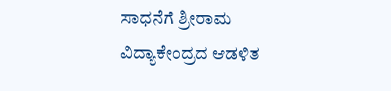ಸಾಧನೆಗೆ ಶ್ರೀರಾಮ ವಿದ್ಯಾಕೇಂದ್ರದ ಆಡಳಿತ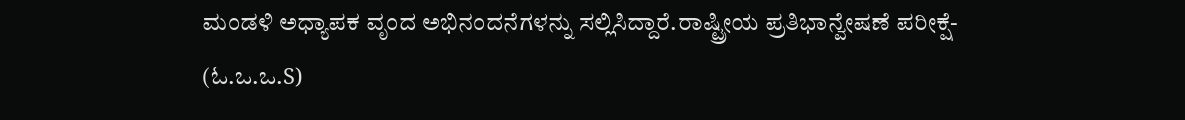ಮಂಡಳಿ ಅಧ್ಯಾಪಕ ವೃಂದ ಅಭಿನಂದನೆಗಳನ್ನು ಸಲ್ಲಿಸಿದ್ದಾರೆ.ರಾಷ್ಟ್ರೀಯ ಪ್ರತಿಭಾನ್ವೇಷಣೆ ಪರೀಕ್ಷೆ- (ಓ.ಒ.ಒ.S)